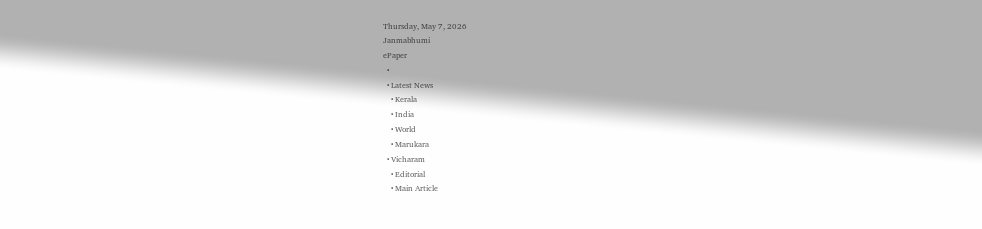Thursday, May 7, 2026
Janmabhumi
ePaper
  •
  • Latest News
    • Kerala
    • India
    • World
    • Marukara
  • Vicharam
    • Editorial
    • Main Article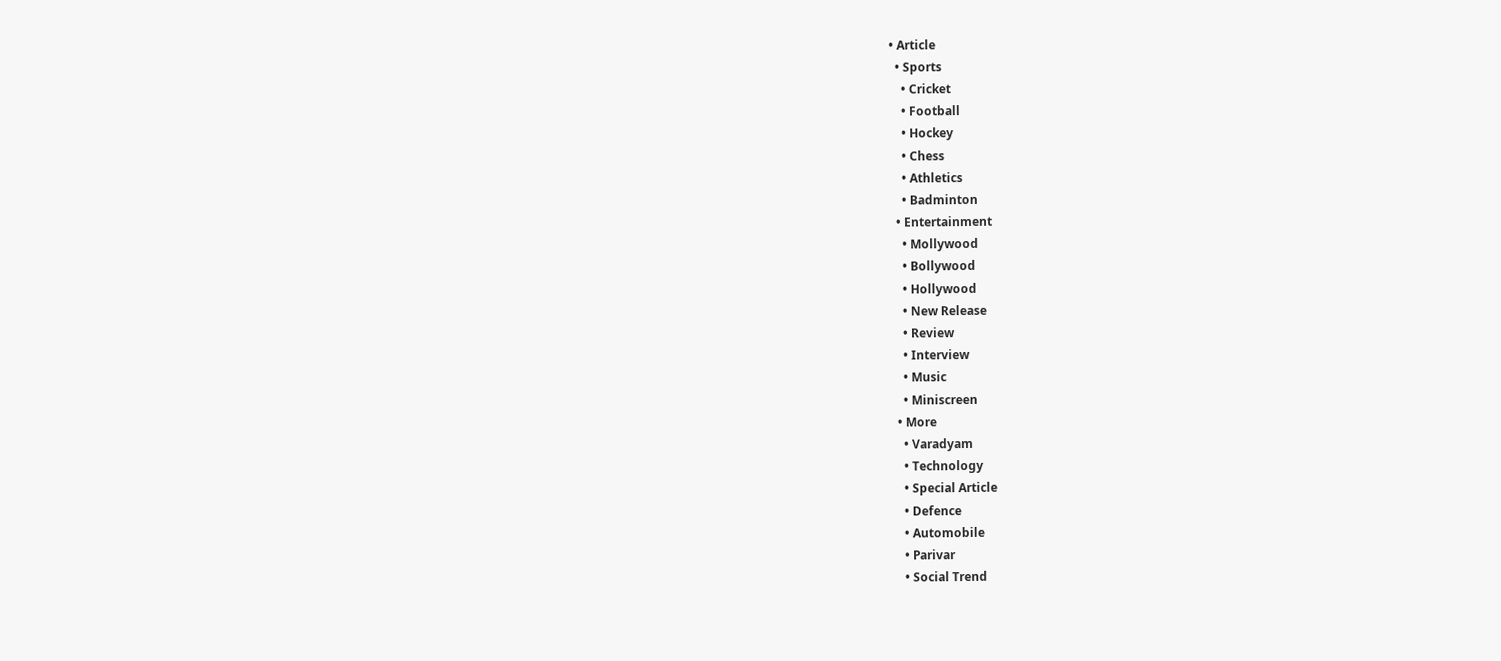• Article
  • Sports
    • Cricket
    • Football
    • Hockey
    • Chess
    • Athletics
    • Badminton
  • Entertainment
    • Mollywood
    • Bollywood
    • Hollywood
    • New Release
    • Review
    • Interview
    • Music
    • Miniscreen
  • More
    • Varadyam
    • Technology
    • Special Article
    • Defence
    • Automobile
    • Parivar
    • Social Trend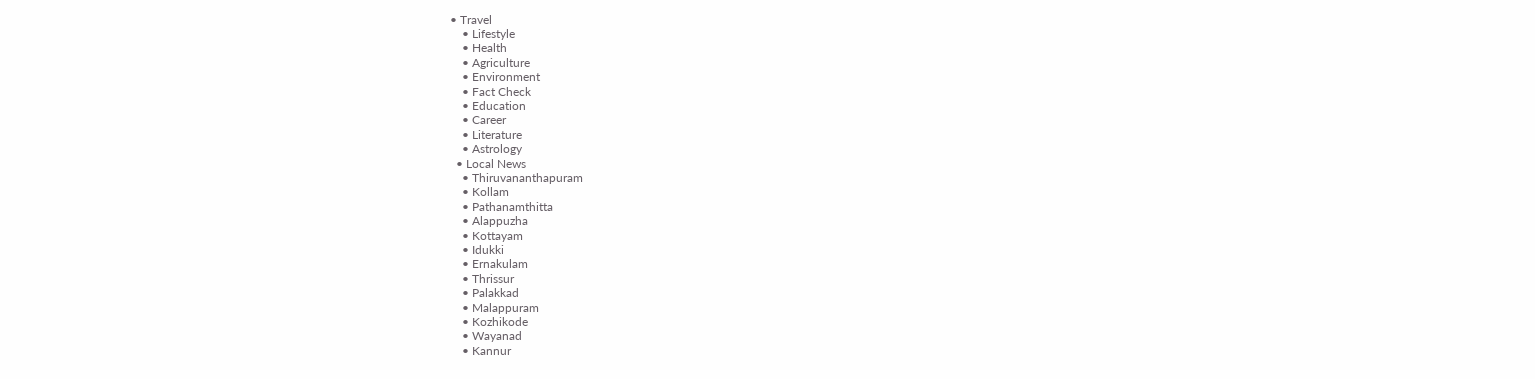• Travel
    • Lifestyle
    • Health
    • Agriculture
    • Environment
    • Fact Check
    • Education
    • Career
    • Literature
    • Astrology
  • Local News
    • Thiruvananthapuram
    • Kollam
    • Pathanamthitta
    • Alappuzha
    • Kottayam
    • Idukki
    • Ernakulam
    • Thrissur
    • Palakkad
    • Malappuram
    • Kozhikode
    • Wayanad
    • Kannur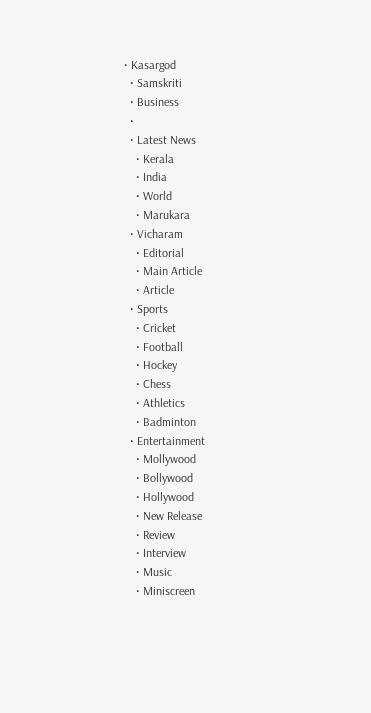• Kasargod
  • Samskriti
  • Business
  •
  • Latest News
    • Kerala
    • India
    • World
    • Marukara
  • Vicharam
    • Editorial
    • Main Article
    • Article
  • Sports
    • Cricket
    • Football
    • Hockey
    • Chess
    • Athletics
    • Badminton
  • Entertainment
    • Mollywood
    • Bollywood
    • Hollywood
    • New Release
    • Review
    • Interview
    • Music
    • Miniscreen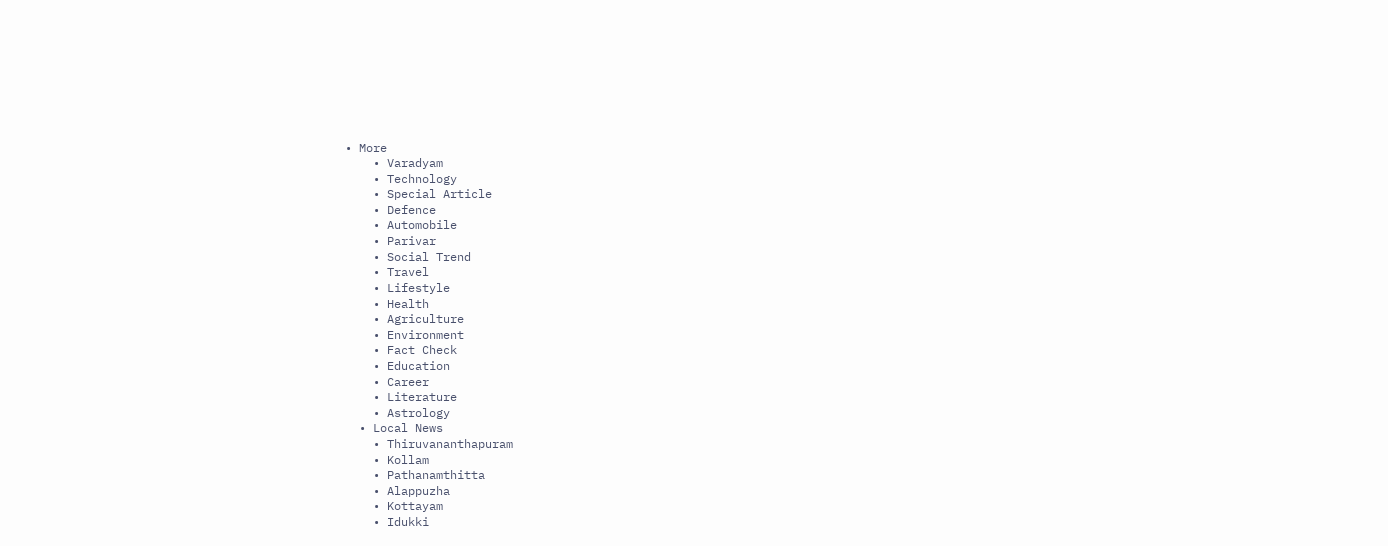• More
    • Varadyam
    • Technology
    • Special Article
    • Defence
    • Automobile
    • Parivar
    • Social Trend
    • Travel
    • Lifestyle
    • Health
    • Agriculture
    • Environment
    • Fact Check
    • Education
    • Career
    • Literature
    • Astrology
  • Local News
    • Thiruvananthapuram
    • Kollam
    • Pathanamthitta
    • Alappuzha
    • Kottayam
    • Idukki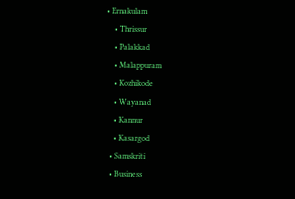• Ernakulam
    • Thrissur
    • Palakkad
    • Malappuram
    • Kozhikode
    • Wayanad
    • Kannur
    • Kasargod
  • Samskriti
  • Business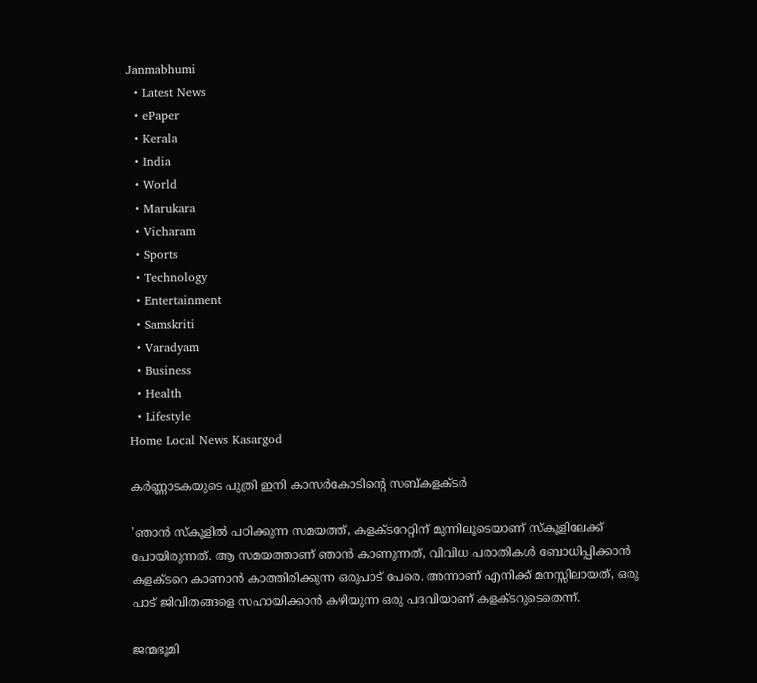Janmabhumi
  • Latest News
  • ePaper
  • Kerala
  • India
  • World
  • Marukara
  • Vicharam
  • Sports
  • Technology
  • Entertainment
  • Samskriti
  • Varadyam
  • Business
  • Health
  • Lifestyle
Home Local News Kasargod

കര്‍ണ്ണാടകയുടെ പുത്രി ഇനി കാസര്‍കോടിന്റെ സബ്കളക്ടര്‍

'ഞാന്‍ സ്‌കൂളില്‍ പഠിക്കുന്ന സമയത്ത്, കളക്ടറേറ്റിന് മുന്നിലൂടെയാണ് സ്‌കൂളിലേക്ക് പോയിരുന്നത്. ആ സമയത്താണ് ഞാന്‍ കാണുന്നത്, വിവിധ പരാതികള്‍ ബോധിപ്പിക്കാന്‍ കളക്ടറെ കാണാന്‍ കാത്തിരിക്കുന്ന ഒരുപാട് പേരെ. അന്നാണ് എനിക്ക് മനസ്സിലായത്, ഒരു പാട് ജിവിതങ്ങളെ സഹായിക്കാന്‍ കഴിയുന്ന ഒരു പദവിയാണ് കളക്ടറുടെതെന്ന്.

ജന്മഭൂമി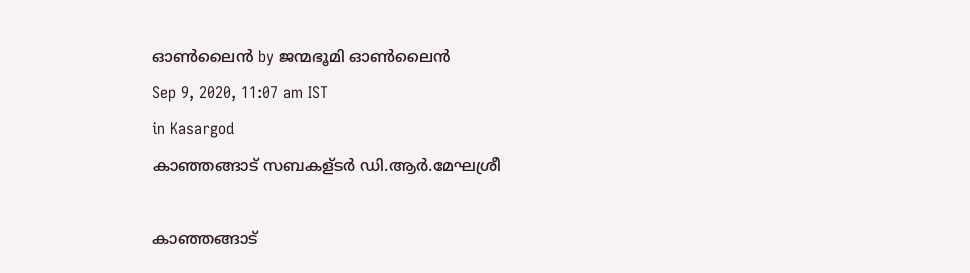ഓണ്‍ലൈന്‍ by ജന്മഭൂമി ഓണ്‍ലൈന്‍
Sep 9, 2020, 11:07 am IST
in Kasargod
കാഞ്ഞങ്ങാട് സബകള്ടര്‍ ഡി.ആര്‍.മേഘശ്രീ

കാഞ്ഞങ്ങാട്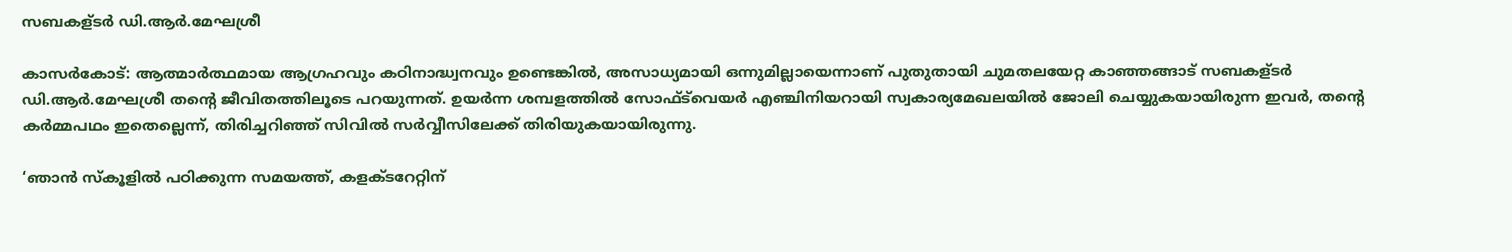സബകള്ടര്‍ ഡി.ആര്‍.മേഘശ്രീ

കാസര്‍കോട്: ആത്മാര്‍ത്ഥമായ ആഗ്രഹവും കഠിനാദ്ധ്വനവും ഉണ്ടെങ്കില്‍, അസാധ്യമായി ഒന്നുമില്ലായെന്നാണ് പുതുതായി ചുമതലയേറ്റ കാഞ്ഞങ്ങാട് സബകള്ടര്‍ ഡി.ആര്‍.മേഘശ്രീ തന്റെ ജീവിതത്തിലൂടെ പറയുന്നത്. ഉയര്‍ന്ന ശമ്പളത്തില്‍ സോഫ്ട്‌വെയര്‍ എഞ്ചിനിയറായി സ്വകാര്യമേഖലയില്‍ ജോലി ചെയ്യുകയായിരുന്ന ഇവര്‍, തന്റെ കര്‍മ്മപഥം ഇതെല്ലെന്ന്, തിരിച്ചറിഞ്ഞ് സിവില്‍ സര്‍വ്വീസിലേക്ക് തിരിയുകയായിരുന്നു.

‘ഞാന്‍ സ്‌കൂളില്‍ പഠിക്കുന്ന സമയത്ത്, കളക്ടറേറ്റിന്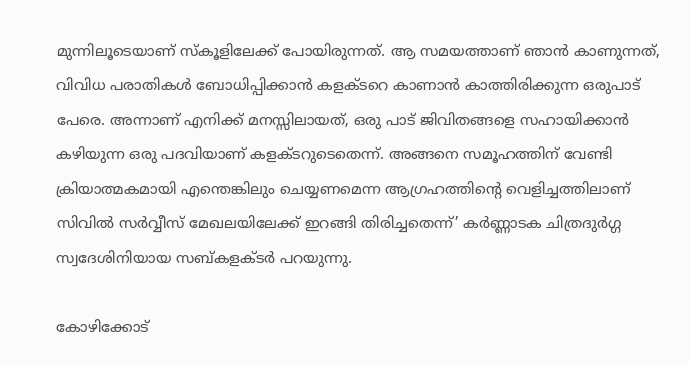മുന്നിലൂടെയാണ് സ്‌കൂളിലേക്ക് പോയിരുന്നത്. ആ സമയത്താണ് ഞാന്‍ കാണുന്നത്, വിവിധ പരാതികള്‍ ബോധിപ്പിക്കാന്‍ കളക്ടറെ കാണാന്‍ കാത്തിരിക്കുന്ന ഒരുപാട് പേരെ. അന്നാണ് എനിക്ക് മനസ്സിലായത്, ഒരു പാട് ജിവിതങ്ങളെ സഹായിക്കാന്‍ കഴിയുന്ന ഒരു പദവിയാണ് കളക്ടറുടെതെന്ന്. അങ്ങനെ സമൂഹത്തിന് വേണ്ടി ക്രിയാത്മകമായി എന്തെങ്കിലും ചെയ്യണമെന്ന ആഗ്രഹത്തിന്റെ വെളിച്ചത്തിലാണ് സിവില്‍ സര്‍വ്വീസ് മേഖലയിലേക്ക് ഇറങ്ങി തിരിച്ചതെന്ന്’ കര്‍ണ്ണാടക ചിത്രദുര്‍ഗ്ഗ സ്വദേശിനിയായ സബ്കളക്ടര്‍ പറയുന്നു.

കോഴിക്കോട്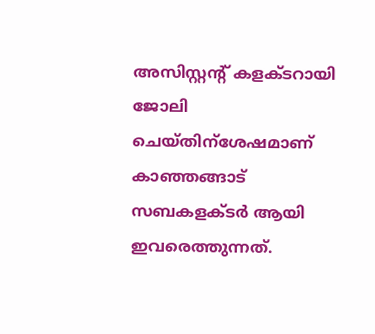അസിസ്റ്റന്റ് കളക്ടറായി ജോലി ചെയ്തിന്‌ശേഷമാണ് കാഞ്ഞങ്ങാട് സബകളക്ടര്‍ ആയി ഇവരെത്തുന്നത്.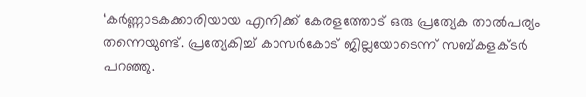‘കര്‍ണ്ണാടകക്കാരിയായ എനിക്ക് കേരളത്തോട് ഒരു പ്രത്യേക താല്‍പര്യം തന്നെയുണ്ട്. പ്രത്യേകിച്ച് കാസര്‍കോട് ജില്ലയോടെന്ന് സബ്കളക്ടര്‍ പറഞ്ഞു.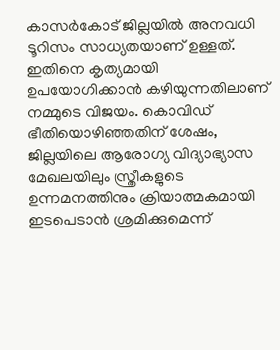കാസര്‍കോട് ജില്ലയില്‍ അനവധി ടൂറിസം സാധ്യതയാണ് ഉള്ളത്. ഇതിനെ കൃത്യമായി ഉപയോഗിക്കാന്‍ കഴിയുന്നതിലാണ് നമ്മുടെ വിജയം. കൊവിഡ് ഭീതിയൊഴിഞ്ഞതിന് ശേഷം, ജില്ലയിലെ ആരോഗ്യ വിദ്യാഭ്യാസ മേഖലയിലും സ്ത്രീകളുടെ ഉന്നമനത്തിനും ക്രിയാത്മകമായി ഇടപെടാന്‍ ശ്രമിക്കുമെന്ന്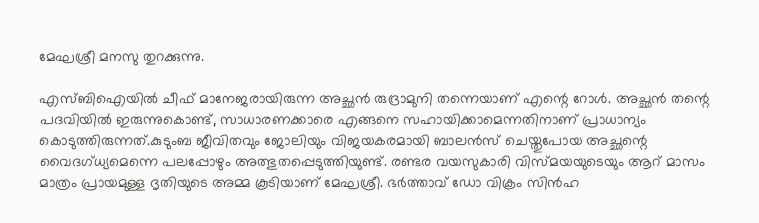മേഘശ്രീ മനസു തുറക്കുന്നു.

എസ്ബിഐയില്‍ ചീഫ് മാനേജരായിരുന്ന അച്ഛന്‍ രുദ്രാമുനി തന്നെയാണ് എന്റെ റോള്‍. അച്ഛന്‍ തന്റെ പദവിയില്‍ ഇരുന്നുകൊണ്ട്, സാധാരണക്കാരെ എങ്ങനെ സഹായിക്കാമെന്നതിനാണ് പ്രാധാന്യം കൊടുത്തിരുന്നത്.കുടുംബ ജീവിതവും ജോലിയും വിജയകരമായി ബാലന്‍സ് ചെയ്തുപോയ അച്ഛന്റെ വൈദഗ്ധ്യമെന്നെ പലപ്പോഴും അത്ഭുതപ്പെടുത്തിയുണ്ട്. രണ്ടര വയസുകാരി വിസ്മയയുടെയും ആറ് മാസം മാത്രം പ്രായമുള്ള ദൃതിയുടെ അമ്മ കൂടിയാണ് മേഘശ്രീ. ഭര്‍ത്താവ് ഡോ വിക്രം സിന്‍ഹ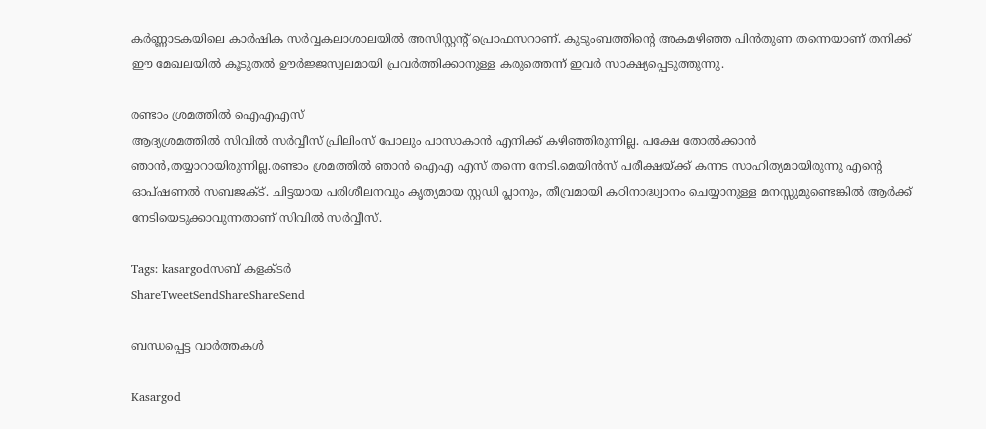കര്‍ണ്ണാടകയിലെ കാര്‍ഷിക സര്‍വ്വകലാശാലയില്‍ അസിസ്റ്റന്റ് പ്രൊഫസറാണ്. കുടുംബത്തിന്റെ അകമഴിഞ്ഞ പിന്‍തുണ തന്നെയാണ് തനിക്ക് ഈ മേഖലയില്‍ കൂടുതല്‍ ഊര്‍ജ്ജസ്വലമായി പ്രവര്‍ത്തിക്കാനുള്ള കരുത്തെന്ന് ഇവര്‍ സാക്ഷ്യപ്പെടുത്തുന്നു.

രണ്ടാം ശ്രമത്തില്‍ ഐഎഎസ്
ആദ്യശ്രമത്തില്‍ സിവില്‍ സര്‍വ്വീസ് പ്രിലിംസ് പോലും പാസാകാന്‍ എനിക്ക് കഴിഞ്ഞിരുന്നില്ല. പക്ഷേ തോല്‍ക്കാന്‍ ഞാന്‍,തയ്യാറായിരുന്നില്ല.രണ്ടാം ശ്രമത്തില്‍ ഞാന്‍ ഐഎ എസ് തന്നെ നേടി.മെയിന്‍സ് പരീക്ഷയ്‌ക്ക് കന്നട സാഹിത്യമായിരുന്നു എന്റെ ഓപ്ഷണല്‍ സബജക്ട്. ചിട്ടയായ പരിശീലനവും കൃത്യമായ സ്റ്റഡി പ്ലാനും, തീവ്രമായി കഠിനാദ്ധ്വാനം ചെയ്യാനുള്ള മനസ്സുമുണ്ടെങ്കില്‍ ആര്‍ക്ക് നേടിയെടുക്കാവുന്നതാണ് സിവില്‍ സര്‍വ്വീസ്.

Tags: kasargodസബ് കളക്ടര്‍
ShareTweetSendShareShareSend

ബന്ധപ്പെട്ട വാര്‍ത്തകള്‍

Kasargod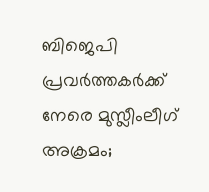ബിജെപി പ്രവര്‍ത്തകര്‍ക്ക് നേരെ മുസ്ലീംലീഗ് അക്രമം;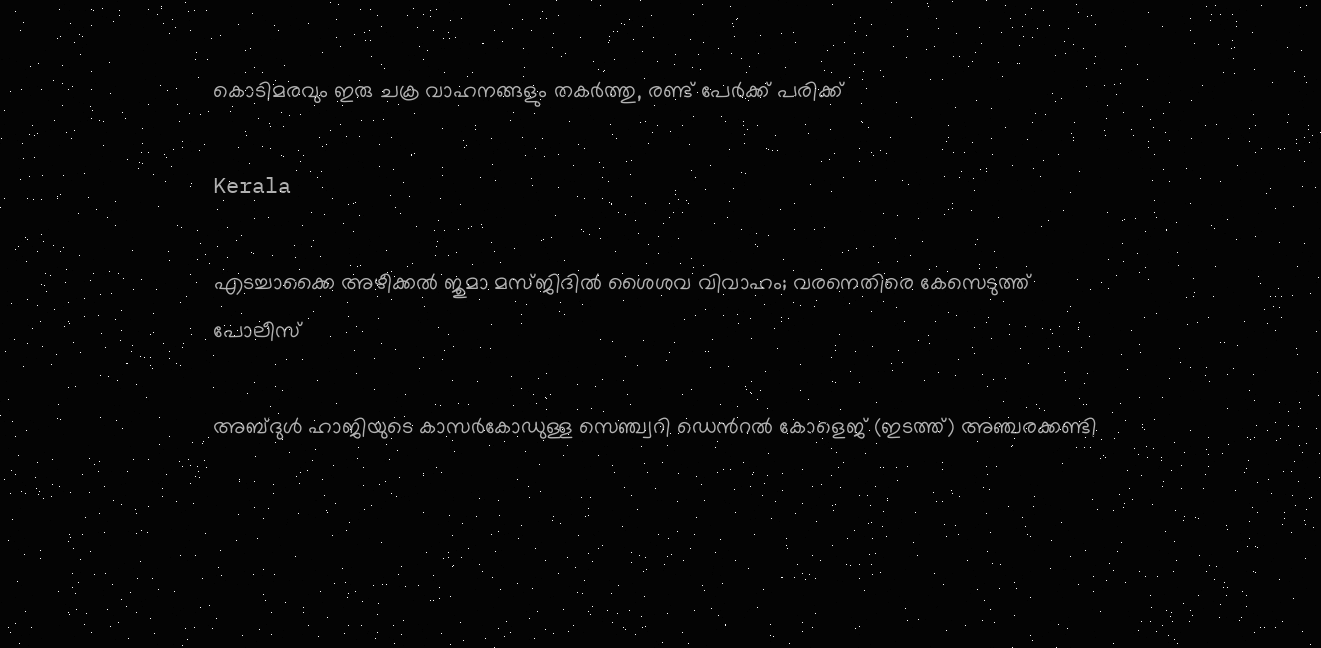കൊടിമരവും ഇരു ചക്ര വാഹനങ്ങളും തകര്‍ത്തു, രണ്ട് പേര്‍ക്ക് പരിക്ക്

Kerala

എടച്ചാക്കൈ അഴീക്കൽ ജുമാ മസ്ജിദിൽ ശൈശവ വിവാഹം; വരനെതിരെ കേസെടുത്ത് പോലീസ്

അബ്ദുള്‍ ഹാജിയുടെ കാസര്‍കോഡുള്ള സെഞ്ച്വറി ഡെന്‍റല്‍ കോളെജ് (ഇടത്ത്) അഞ്ചരക്കണ്ടി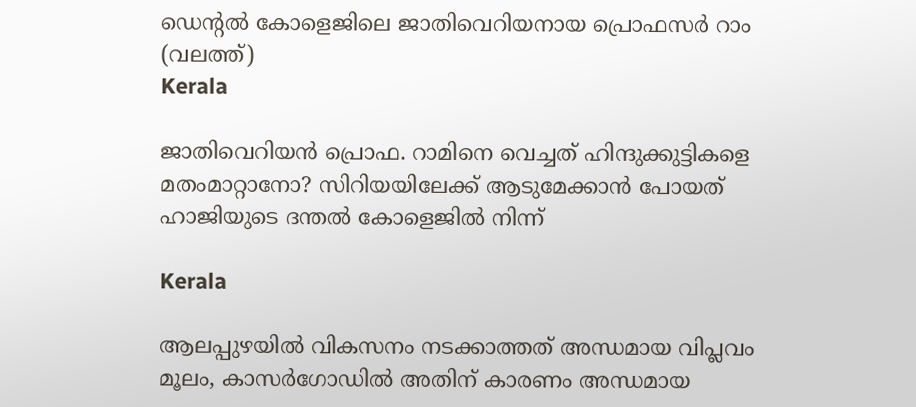ഡെന്‍റല്‍ കോളെജിലെ ജാതിവെറിയനായ പ്രൊഫസര്‍ റാം (വലത്ത്)
Kerala

ജാതിവെറിയന്‍ പ്രൊഫ. റാമിനെ വെച്ചത് ഹിന്ദുക്കുട്ടികളെ മതംമാറ്റാനോ? സിറിയയിലേക്ക് ആടുമേക്കാന്‍ പോയത് ഹാജിയുടെ ദന്തല്‍ കോളെജില്‍ നിന്ന്

Kerala

ആലപ്പുഴയില്‍ വികസനം നടക്കാത്തത് അന്ധമായ വിപ്ലവം മൂലം, കാസര്‍ഗോഡില്‍ അതിന് കാരണം അന്ധമായ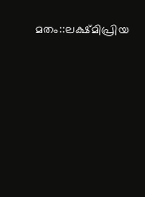മതം::ലക്ഷ്മിപ്രിയ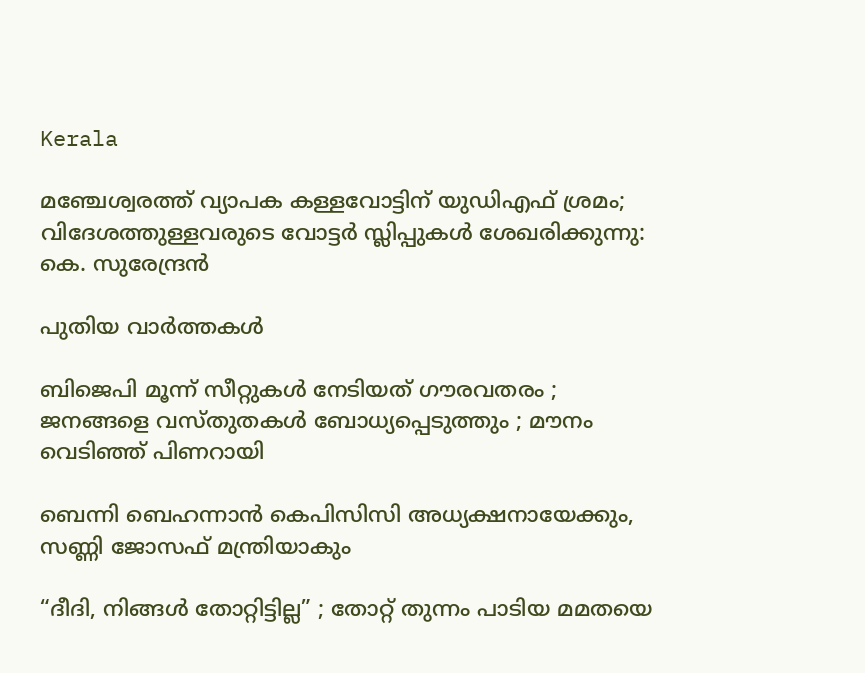Kerala

മഞ്ചേശ്വരത്ത് വ്യാപക കള്ളവോട്ടിന് യുഡിഎഫ് ശ്രമം; വിദേശത്തുള്ളവരുടെ വോട്ടർ സ്ലിപ്പുകൾ ശേഖരിക്കുന്നു: കെ. സുരേന്ദ്രൻ

പുതിയ വാര്‍ത്തകള്‍

ബിജെപി മൂന്ന് സീറ്റുകൾ നേടിയത് ഗൗരവതരം ; ജനങ്ങളെ വസ്തുതകൾ ബോധ്യപ്പെടുത്തും ; മൗനം വെടിഞ്ഞ് പിണറായി

ബെന്നി ബെഹന്നാൻ കെപിസിസി അധ്യക്ഷനായേക്കും, സണ്ണി ജോസഫ് മന്ത്രിയാകും

“ദീദി, നിങ്ങൾ തോറ്റിട്ടില്ല” ; തോറ്റ് തുന്നം പാടിയ മമതയെ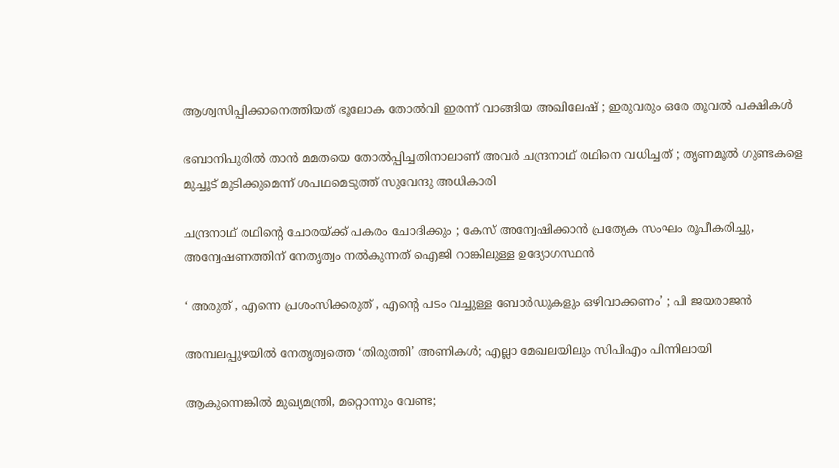ആശ്വസിപ്പിക്കാനെത്തിയത് ഭൂലോക തോൽവി ഇരന്ന് വാങ്ങിയ അഖിലേഷ് ; ഇരുവരും ഒരേ തൂവൽ പക്ഷികൾ

ഭബാനിപുരിൽ താൻ മമതയെ തോൽപ്പിച്ചതിനാലാണ് അവർ ചന്ദ്രനാഥ് രഥിനെ വധിച്ചത് ; തൃണമൂൽ ഗുണ്ടകളെ മുച്ചൂട് മുടിക്കുമെന്ന് ശപഥമെടുത്ത് സുവേന്ദു അധികാരി

ചന്ദ്രനാഥ് രഥിന്റെ ചോരയ്‌ക്ക് പകരം ചോദിക്കും ; കേസ് അന്വേഷിക്കാൻ പ്രത്യേക സംഘം രൂപീകരിച്ചു, അന്വേഷണത്തിന് നേതൃത്വം നൽകുന്നത് ഐജി റാങ്കിലുള്ള ഉദ്യോഗസ്ഥൻ

‘ അരുത് , എന്നെ പ്രശംസിക്കരുത് , എന്റെ പടം വച്ചുള്ള ബോര്‍ഡുകളും ഒഴിവാക്കണം’ ; പി ജയരാജൻ

അമ്പലപ്പുഴയില്‍ നേതൃത്വത്തെ ‘തിരുത്തി’ അണികള്‍; എല്ലാ മേഖലയിലും സിപിഎം പിന്നിലായി

ആകുന്നെങ്കിൽ മുഖ്യമന്ത്രി, മറ്റൊന്നും വേണ്ട;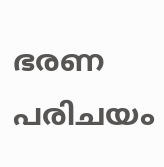ഭരണ പരിചയം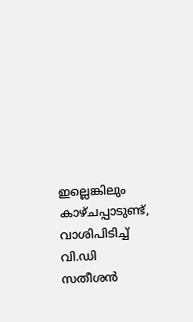ഇല്ലെങ്കിലും കാഴ്ചപ്പാടുണ്ട്, വാശിപിടിച്ച് വി.ഡി സതീശൻ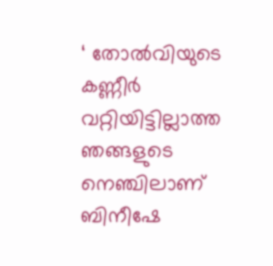‘ തോൽവിയുടെ കണ്ണീർ വറ്റിയിട്ടില്ലാത്ത ഞങ്ങളുടെ നെഞ്ചിലാണ് ബിനീഷേ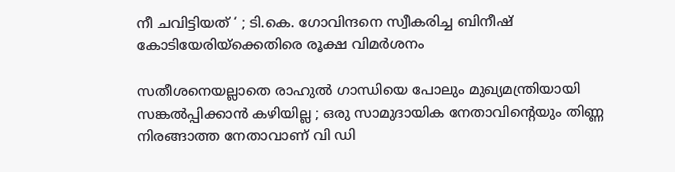നീ ചവിട്ടിയത് ‘ ; ടി.കെ. ഗോവിന്ദനെ സ്വീകരിച്ച ബിനീഷ് കോടിയേരിയ്‌ക്കെതിരെ രൂക്ഷ വിമർശനം

സതീശനെയല്ലാതെ രാഹുൽ ഗാന്ധിയെ പോലും മുഖ്യമന്ത്രിയായി സങ്കൽപ്പിക്കാൻ കഴിയില്ല ; ഒരു സാമുദായിക നേതാവിന്റെയും തിണ്ണ നിരങ്ങാത്ത നേതാവാണ് വി ഡി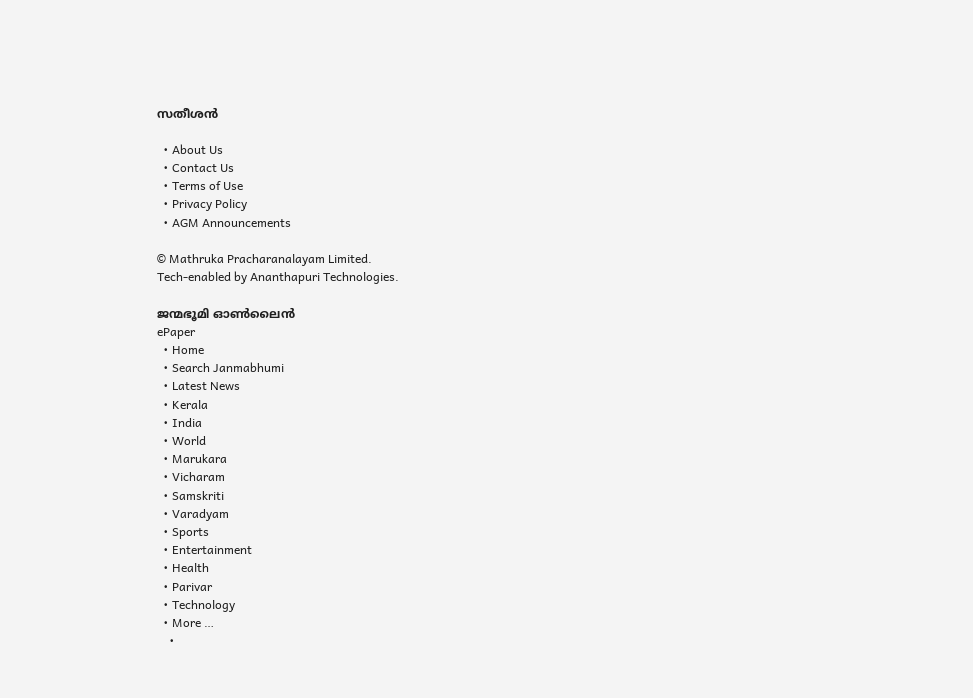സതീശൻ

  • About Us
  • Contact Us
  • Terms of Use
  • Privacy Policy
  • AGM Announcements

© Mathruka Pracharanalayam Limited.
Tech-enabled by Ananthapuri Technologies.

ജന്മഭൂമി ഓണ്‍ലൈന്‍
ePaper
  • Home
  • Search Janmabhumi
  • Latest News
  • Kerala
  • India
  • World
  • Marukara
  • Vicharam
  • Samskriti
  • Varadyam
  • Sports
  • Entertainment
  • Health
  • Parivar
  • Technology
  • More …
    •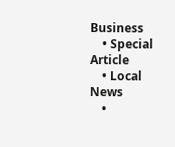Business
    • Special Article
    • Local News
    •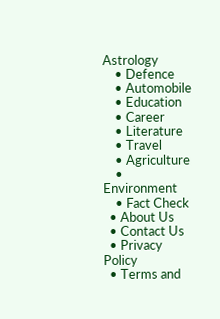Astrology
    • Defence
    • Automobile
    • Education
    • Career
    • Literature
    • Travel
    • Agriculture
    • Environment
    • Fact Check
  • About Us
  • Contact Us
  • Privacy Policy
  • Terms and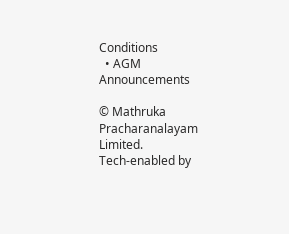Conditions
  • AGM Announcements

© Mathruka Pracharanalayam Limited.
Tech-enabled by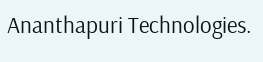Ananthapuri Technologies.